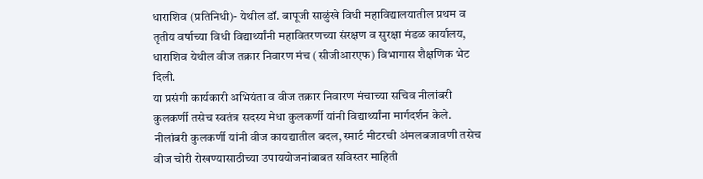धाराशिव (प्रतिनिधी)- येथील डॉ. बापूजी साळुंखे विधी महाविद्यालयातील प्रथम व तृतीय वर्षाच्या विधी विद्यार्थ्यांनी महावितरणच्या संरक्षण व सुरक्षा मंडळ कार्यालय, धाराशिव येथील वीज तक्रार निवारण मंच (सीजीआरएफ) विभागास शैक्षणिक भेट दिली.
या प्रसंगी कार्यकारी अभियंता व वीज तक्रार निवारण मंचाच्या सचिव नीलांबरी कुलकर्णी तसेच स्वतंत्र सदस्य मेधा कुलकर्णी यांनी विद्यार्थ्यांना मार्गदर्शन केले. नीलांबरी कुलकर्णी यांनी वीज कायद्यातील बदल, स्मार्ट मीटरची अंमलबजावणी तसेच वीज चोरी रोखण्यासाठीच्या उपाययोजनांबाबत सविस्तर माहिती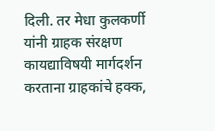दिली. तर मेधा कुलकर्णी यांनी ग्राहक संरक्षण कायद्याविषयी मार्गदर्शन करताना ग्राहकांचे हक्क,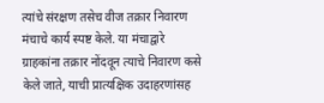त्यांचे संरक्षण तसेच वीज तक्रार निवारण मंचाचे कार्य स्पष्ट केले. या मंचाद्वारे ग्राहकांना तक्रार नोंदवून त्याचे निवारण कसे केले जाते, याची प्रात्यक्षिक उदाहरणांसह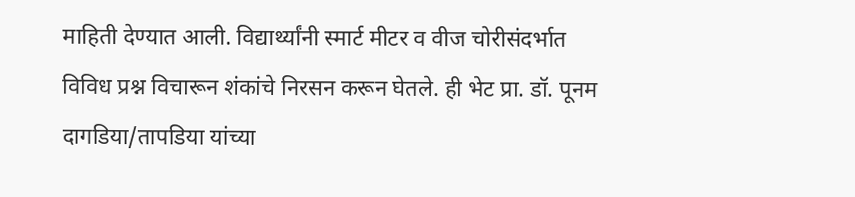माहिती देण्यात आली. विद्यार्थ्यांनी स्मार्ट मीटर व वीज चोरीसंदर्भात विविध प्रश्न विचारून शंकांचे निरसन करून घेतले. ही भेट प्रा. डॉ. पूनम दागडिया/तापडिया यांच्या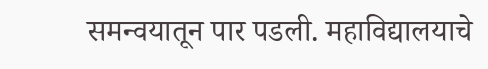समन्वयातून पार पडली. महाविद्यालयाचे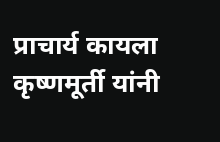प्राचार्य कायला कृष्णमूर्ती यांनी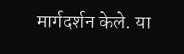मार्गदर्शन केले. या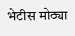भेटीस मोठ्या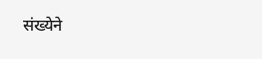संख्येने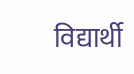विद्यार्थी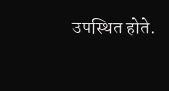उपस्थित होते.